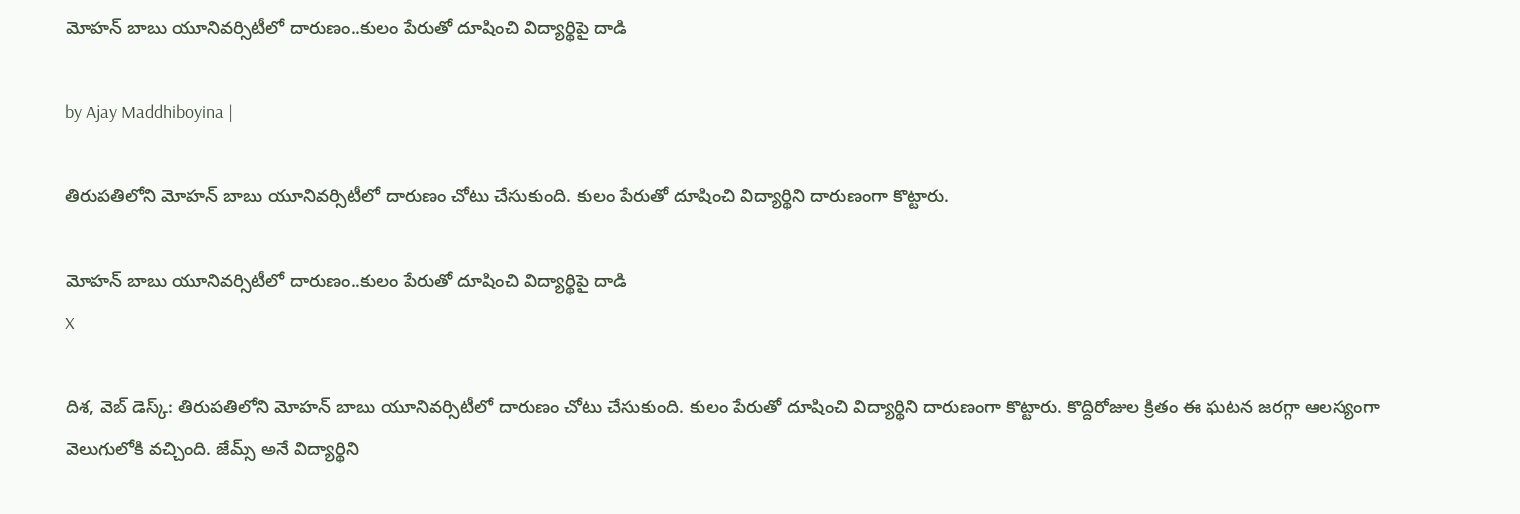మోహన్ బాబు యూనివర్సిటీలో దారుణం..కులం పేరుతో దూషించి విద్యార్థిపై దాడి

by Ajay Maddhiboyina |

తిరుపతిలోని మోహన్ బాబు యూనివర్సిటీలో దారుణం చోటు చేసుకుంది. కులం పేరుతో దూషించి విద్యార్థిని దారుణంగా కొట్టారు.

మోహన్ బాబు యూనివర్సిటీలో దారుణం..కులం పేరుతో దూషించి విద్యార్థిపై దాడి
X

దిశ, వెబ్ డెస్క్: తిరుపతిలోని మోహన్ బాబు యూనివర్సిటీలో దారుణం చోటు చేసుకుంది. కులం పేరుతో దూషించి విద్యార్థిని దారుణంగా కొట్టారు. కొద్దిరోజుల క్రితం ఈ ఘటన జరగ్గా ఆలస్యంగా వెలుగులోకి వచ్చింది. జేమ్స్ అనే విద్యార్థిని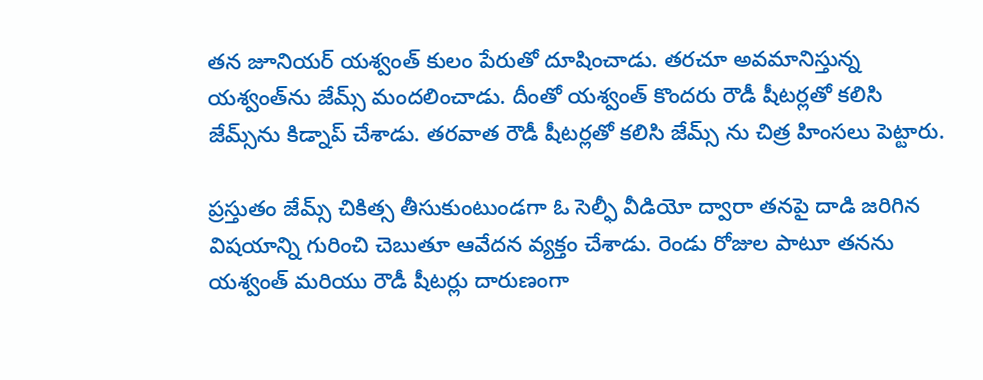తన జూనియర్ యశ్వంత్ కులం పేరుతో దూషించాడు. తరచూ అవమానిస్తున్న యశ్వంత్‌ను జేమ్స్ మందలించాడు. దీంతో యశ్వంత్ కొందరు రౌడీ షీటర్లతో కలిసి జేమ్స్‌ను కిడ్నాప్ చేశాడు. తరవాత రౌడీ షీటర్లతో కలిసి జేమ్స్ ను చిత్ర హింసలు పెట్టారు.

ప్రస్తుతం జేమ్స్ చికిత్స తీసుకుంటుండగా ఓ సెల్ఫీ వీడియో ద్వారా తనపై దాడి జరిగిన విషయాన్ని గురించి చెబుతూ ఆవేదన వ్యక్తం చేశాడు. రెండు రోజుల పాటూ తనను యశ్వంత్ మరియు రౌడీ షీటర్లు దారుణంగా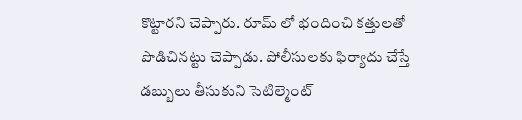కొట్టారని చెప్పారు. రూమ్ లో భందించి కత్తులతో పొడిచినట్టు చెప్పాడు. పోలీసులకు ఫిర్యాదు చేస్తే డబ్బులు తీసుకుని సెటిల్మెంట్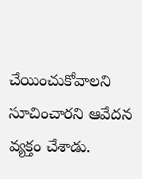చేయించుకోవాలని సూచించారని ఆవేదన వ్యక్తం చేశాడు.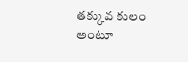తక్కువ కులం అంటూ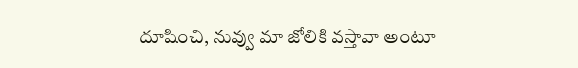దూషించి, నువ్వు మా జోలికి వస్తావా అంటూ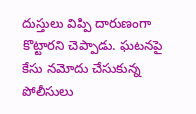దుస్తులు విప్పి దారుణంగా కొట్టారని చెప్పాడు. ఘటనపై కేసు నమోదు చేసుకున్న పోలీసులు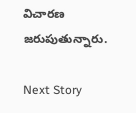విచారణ జరుపుతున్నారు.

Next Story